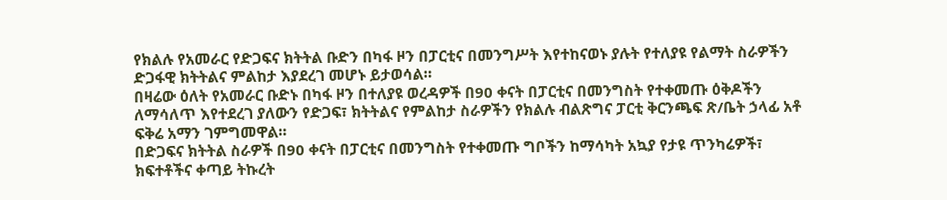የክልሉ የአመራር የድጋፍና ክትትል ቡድን በካፋ ዞን በፓርቲና በመንግሥት እየተከናወኑ ያሉት የተለያዩ የልማት ስራዎችን ድጋፋዊ ክትትልና ምልከታ እያደረገ መሆኑ ይታወሳል።
በዛሬው ዕለት የአመራር ቡድኑ በካፋ ዞን በተለያዩ ወረዳዎች በ90 ቀናት በፓርቲና በመንግስት የተቀመጡ ዕቅዶችን ለማሳለጥ እየተደረገ ያለውን የድጋፍ፣ ክትትልና የምልከታ ስራዎችን የክልሉ ብልጽግና ፓርቲ ቅርንጫፍ ጽ/ቤት ኃላፊ አቶ ፍቅሬ አማን ገምግመዋል።
በድጋፍና ክትትል ስራዎች በ90 ቀናት በፓርቲና በመንግስት የተቀመጡ ግቦችን ከማሳካት አኳያ የታዩ ጥንካሬዎች፣ ክፍተቶችና ቀጣይ ትኩረት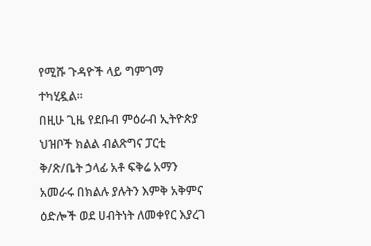የሚሹ ጉዳዮች ላይ ግምገማ ተካሂዷል።
በዚሁ ጊዜ የደቡብ ምዕራብ ኢትዮጵያ ህዝቦች ክልል ብልጽግና ፓርቲ ቅ/ጽ/ቤት ኃላፊ አቶ ፍቅሬ አማን አመራሩ በክልሉ ያሉትን እምቅ አቅምና ዕድሎች ወደ ሀብትነት ለመቀየር እያረገ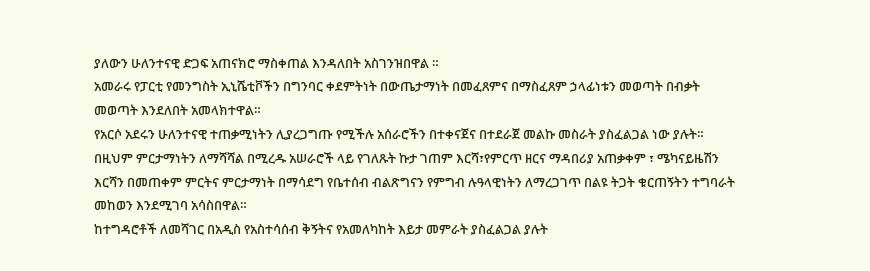ያለውን ሁለንተናዊ ድጋፍ አጠናክሮ ማስቀጠል እንዳለበት አስገንዝበዋል ።
አመራሩ የፓርቲ የመንግስት ኢኒሼቲቮችን በግንባር ቀደምትነት በውጤታማነት በመፈጸምና በማስፈጸም ኃላፊነቱን መወጣት በብቃት መወጣት እንደለበት አመላክተዋል።
የአርሶ አደሩን ሁለንተናዊ ተጠቃሚነትን ሊያረጋግጡ የሚችሉ አሰራሮችን በተቀናጀና በተደራጀ መልኩ መስራት ያስፈልጋል ነው ያሉት።
በዚህም ምርታማነትን ለማሻሻል በሚረዱ አሠራሮች ላይ የገለጹት ኩታ ገጠም እርሻ፣የምርጥ ዘርና ማዳበሪያ አጠቃቀም ፣ ሜካናይዜሽን እርሻን በመጠቀም ምርትና ምርታማነት በማሳደግ የቤተሰብ ብልጽግናን የምግብ ሉዓላዊነትን ለማረጋገጥ በልዩ ትጋት ቁርጠኝትን ተግባራት መከወን እንደሚገባ አሳስበዋል።
ከተግዳሮቶች ለመሻገር በአዲስ የአስተሳሰብ ቅኝትና የአመለካከት እይታ መምራት ያስፈልጋል ያሉት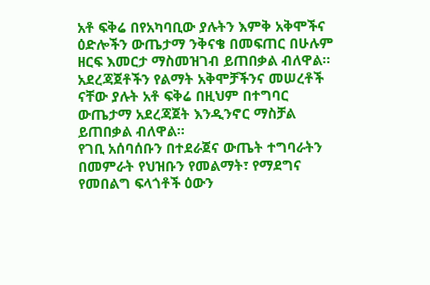አቶ ፍቅሬ በየአካባቢው ያሉትን እምቅ አቅሞችና ዕድሎችን ውጤታማ ንቅናቄ በመፍጠር በሁሉም ዘርፍ እመርታ ማስመዝገብ ይጠበቃል ብለዋል።
አደረጃጀቶችን የልማት አቅሞቻችንና መሠረቶች ናቸው ያሉት አቶ ፍቅሬ በዚህም በተግባር ውጤታማ አደረጃጀት እንዲንኖር ማስቻል ይጠበቃል ብለዋል።
የገቢ አሰባሰቡን በተደራጀና ውጤት ተግባራትን በመምራት የህዝቡን የመልማት፣ የማደግና የመበልግ ፍላጎቶች ዕውን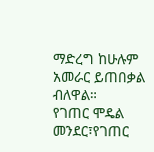ማድረግ ከሁሉም አመራር ይጠበቃል ብለዋል።
የገጠር ሞዴል መንደር፣የገጠር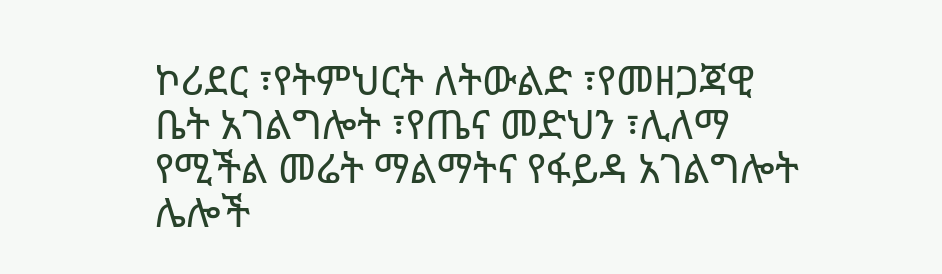ኮሪደር ፣የትምህርት ለትውልድ ፣የመዘጋጃዊ ቤት አገልግሎት ፣የጤና መድህን ፣ሊለማ የሚችል መሬት ማልማትና የፋይዳ አገልግሎት ሌሎች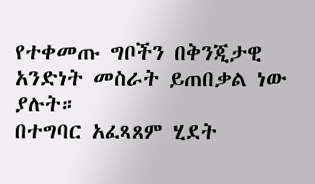የተቀመጡ ግቦችን በቅንጂታዊ አንድነት መስራት ይጠበቃል ነው ያሉት።
በተግባር አፈጻጸም ሂደት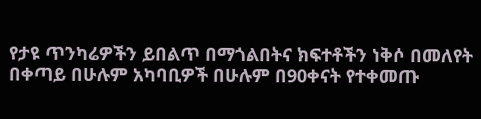የታዩ ጥንካሬዎችን ይበልጥ በማጎልበትና ክፍተቶችን ነቅሶ በመለየት በቀጣይ በሁሉም አካባቢዎች በሁሉም በ90ቀናት የተቀመጡ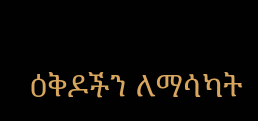ዕቅዶችን ለማሳካት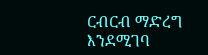ርብርብ ማድረግ እንደሚገባ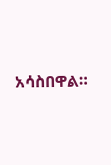አሳስበዋል።